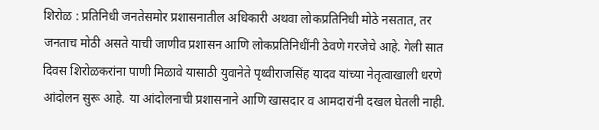शिरोळ : प्रतिनिधी जनतेसमोर प्रशासनातील अधिकारी अथवा लोकप्रतिनिधी मोठे नसतात, तर जनताच मोठी असते याची जाणीव प्रशासन आणि लोकप्रतिनिधींनी ठेवणे गरजेचे आहे. गेली सात दिवस शिरोळकरांना पाणी मिळावे यासाठी युवानेते पृथ्वीराजसिंह यादव यांच्या नेतृत्वाखाली धरणे आंदोलन सुरू आहे. या आंदोलनाची प्रशासनाने आणि खासदार व आमदारांनी दखल घेतली नाही.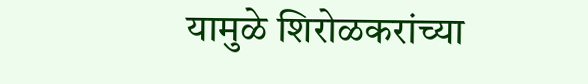यामुळे शिरोळकरांच्या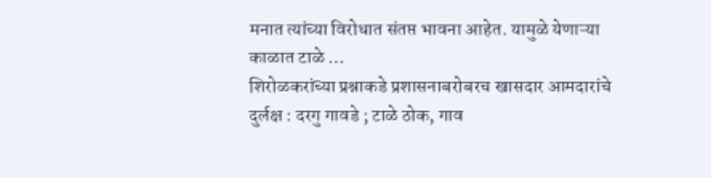मनात त्यांच्या विरोधात संतप्त भावना आहेत. यामुळे येणाऱ्या काळात टाळे …
शिरोळकरांच्या प्रश्नाकडे प्रशासनाबरोबरच खासदार आमदारांचे दुर्लक्ष : दरगु गावडे ; टाळे ठोक, गाव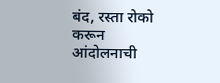बंद, रस्ता रोको करून आंदोलनाची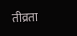तीव्रता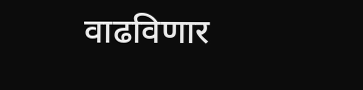वाढविणार